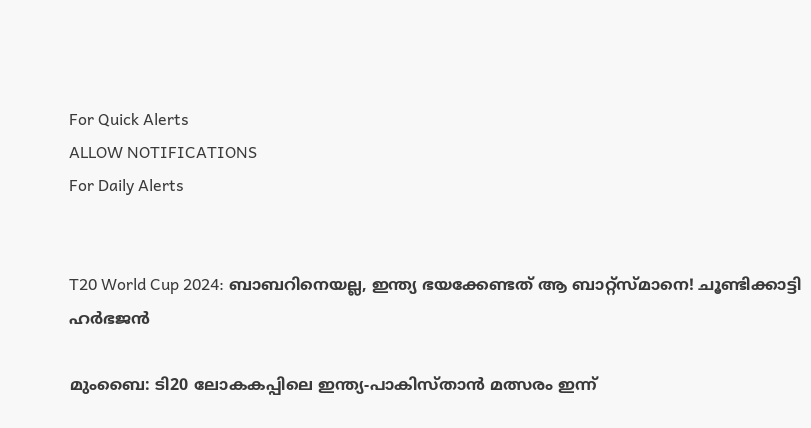For Quick Alerts
ALLOW NOTIFICATIONS
For Daily Alerts


T20 World Cup 2024: ബാബറിനെയല്ല, ഇന്ത്യ ഭയക്കേണ്ടത് ആ ബാറ്റ്‌സ്മാനെ! ചൂണ്ടിക്കാട്ടി ഹര്‍ഭജന്‍

മുംബൈ: ടി20 ലോകകപ്പിലെ ഇന്ത്യ-പാകിസ്താന്‍ മത്സരം ഇന്ന്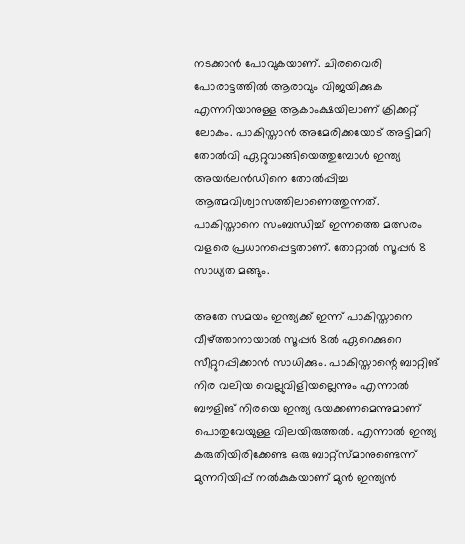നടക്കാന്‍ പോവുകയാണ്. ചിരവൈരി പോരാട്ടത്തില്‍ ആരാവും വിജയിക്കുക എന്നറിയാനുള്ള ആകാംക്ഷയിലാണ് ക്രിക്കറ്റ് ലോകം. പാകിസ്താന്‍ അമേരിക്കയോട് അട്ടിമറി തോല്‍വി ഏറ്റുവാങ്ങിയെത്തുമ്പോള്‍ ഇന്ത്യ അയര്‍ലന്‍ഡിനെ തോല്‍പ്പിച്ച ആത്മവിശ്വാസത്തിലാണെത്തുന്നത്. പാകിസ്താനെ സംബന്ധിച്ച് ഇന്നത്തെ മത്സരം വളരെ പ്രധാനപ്പെട്ടതാണ്. തോറ്റാല്‍ സൂപ്പര്‍ 8 സാധ്യത മങ്ങും.

അതേ സമയം ഇന്ത്യക്ക് ഇന്ന് പാകിസ്താനെ വീഴ്ത്താനായാല്‍ സൂപ്പര്‍ 8ല്‍ ഏറെക്കുറെ സീറ്റുറപ്പിക്കാന്‍ സാധിക്കും. പാകിസ്താന്റെ ബാറ്റിങ് നിര വലിയ വെല്ലുവിളിയല്ലെന്നും എന്നാല്‍ ബൗളിങ് നിരയെ ഇന്ത്യ ഭയക്കണമെന്നുമാണ് പൊതുവേയുള്ള വിലയിരുത്തല്‍. എന്നാല്‍ ഇന്ത്യ കരുതിയിരിക്കേണ്ട ഒരു ബാറ്റ്‌സ്മാനുണ്ടെന്ന് മുന്നറിയിപ്പ് നല്‍കുകയാണ് മുന്‍ ഇന്ത്യന്‍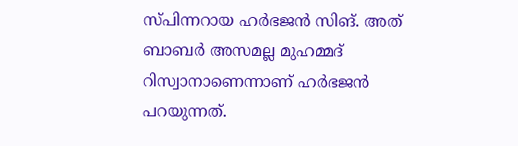സ്പിന്നറായ ഹര്‍ഭജന്‍ സിങ്. അത് ബാബര്‍ അസമല്ല മുഹമ്മദ് റിസ്വാനാണെന്നാണ് ഹര്‍ഭജന്‍ പറയുന്നത്.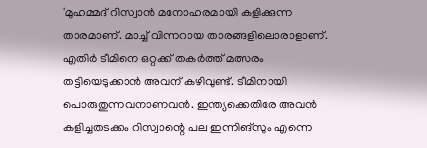'മുഹമ്മദ് റിസ്വാന്‍ മനോഹരമായി കളിക്കുന്ന താരമാണ്. മാച്ച് വിന്നറായ താരങ്ങളിലൊരാളാണ്. എതിര്‍ ടീമിനെ ഒറ്റക്ക് തകര്‍ത്ത് മത്സരം തട്ടിയെടുക്കാന്‍ അവന് കഴിവുണ്ട്. ടീമിനായി പൊരുതുന്നവനാണവന്‍. ഇന്ത്യക്കെതിരേ അവന്‍ കളിച്ചതടക്കം റിസ്വാന്റെ പല ഇന്നിങ്‌സും എന്നെ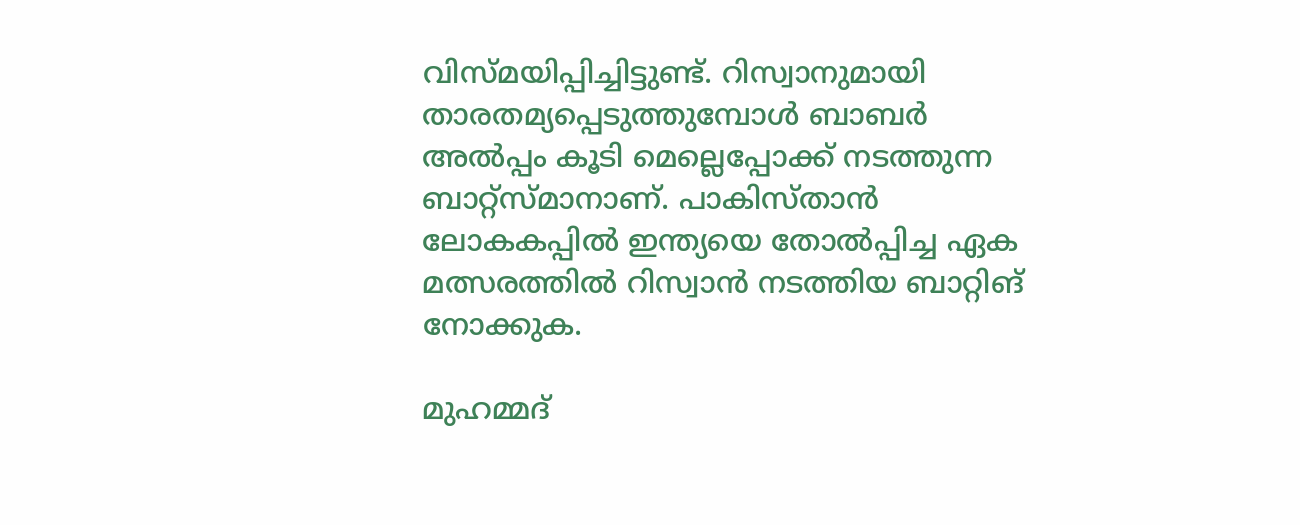വിസ്മയിപ്പിച്ചിട്ടുണ്ട്. റിസ്വാനുമായി താരതമ്യപ്പെടുത്തുമ്പോള്‍ ബാബര്‍ അല്‍പ്പം കൂടി മെല്ലെപ്പോക്ക് നടത്തുന്ന ബാറ്റ്‌സ്മാനാണ്. പാകിസ്താന്‍ ലോകകപ്പില്‍ ഇന്ത്യയെ തോല്‍പ്പിച്ച ഏക മത്സരത്തില്‍ റിസ്വാന്‍ നടത്തിയ ബാറ്റിങ് നോക്കുക.

മുഹമ്മദ്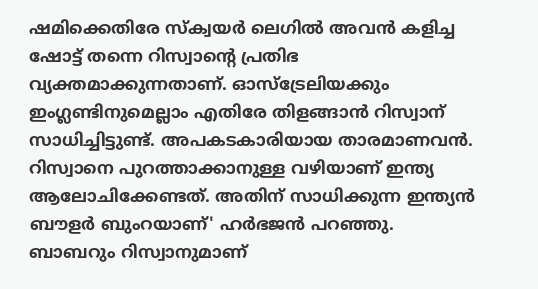ഷമിക്കെതിരേ സ്‌ക്വയര്‍ ലെഗില്‍ അവന്‍ കളിച്ച ഷോട്ട് തന്നെ റിസ്വാന്റെ പ്രതിഭ വ്യക്തമാക്കുന്നതാണ്. ഓസ്‌ട്രേലിയക്കും ഇംഗ്ലണ്ടിനുമെല്ലാം എതിരേ തിളങ്ങാന്‍ റിസ്വാന് സാധിച്ചിട്ടുണ്ട്. അപകടകാരിയായ താരമാണവന്‍. റിസ്വാനെ പുറത്താക്കാനുള്ള വഴിയാണ് ഇന്ത്യ ആലോചിക്കേണ്ടത്. അതിന് സാധിക്കുന്ന ഇന്ത്യന്‍ ബൗളര്‍ ബുംറയാണ്' ഹര്‍ഭജന്‍ പറഞ്ഞു. ബാബറും റിസ്വാനുമാണ്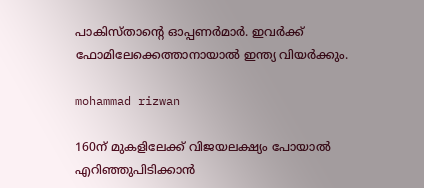പാകിസ്താന്റെ ഓപ്പണര്‍മാര്‍. ഇവര്‍ക്ക് ഫോമിലേക്കെത്താനായാല്‍ ഇന്ത്യ വിയര്‍ക്കും.

mohammad rizwan

160ന് മുകളിലേക്ക് വിജയലക്ഷ്യം പോയാല്‍ എറിഞ്ഞുപിടിക്കാന്‍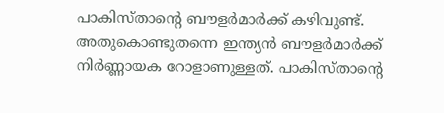പാകിസ്താന്റെ ബൗളര്‍മാര്‍ക്ക് കഴിവുണ്ട്. അതുകൊണ്ടുതന്നെ ഇന്ത്യന്‍ ബൗളര്‍മാര്‍ക്ക് നിര്‍ണ്ണായക റോളാണുള്ളത്. പാകിസ്താന്റെ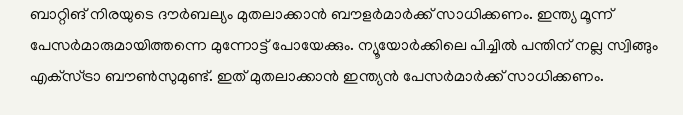ബാറ്റിങ് നിരയുടെ ദൗര്‍ബല്യം മുതലാക്കാന്‍ ബൗളര്‍മാര്‍ക്ക് സാധിക്കണം. ഇന്ത്യ മൂന്ന് പേസര്‍മാരുമായിത്തന്നെ മുന്നോട്ട് പോയേക്കും. ന്യൂയോര്‍ക്കിലെ പിച്ചില്‍ പന്തിന് നല്ല സ്വിങ്ങും എക്‌സ്ട്രാ ബൗണ്‍സുമുണ്ട്. ഇത് മുതലാക്കാന്‍ ഇന്ത്യന്‍ പേസര്‍മാര്‍ക്ക് സാധിക്കണം.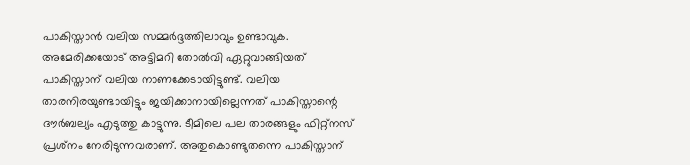പാകിസ്താന്‍ വലിയ സമ്മര്‍ദ്ദത്തിലാവും ഉണ്ടാവുക. അമേരിക്കയോട് അട്ടിമറി തോല്‍വി ഏറ്റുവാങ്ങിയത് പാകിസ്താന് വലിയ നാണക്കേടായിട്ടുണ്ട്. വലിയ താരനിരയുണ്ടായിട്ടും ജയിക്കാനായില്ലെന്നത് പാകിസ്താന്റെ ദൗര്‍ബല്യം എടുത്തു കാട്ടുന്നു. ടീമിലെ പല താരങ്ങളും ഫിറ്റ്‌നസ് പ്രശ്‌നം നേരിടുന്നവരാണ്. അതുകൊണ്ടുതന്നെ പാകിസ്താന്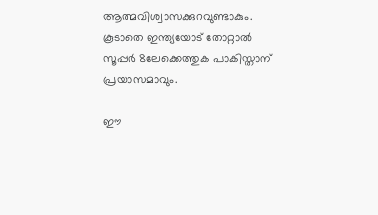ആത്മവിശ്വാസക്കുറവുണ്ടാകും. കൂടാതെ ഇന്ത്യയോട് തോറ്റാല്‍ സൂപ്പര്‍ 8ലേക്കെത്തുക പാകിസ്താന് പ്രയാസമാവും.

ഈ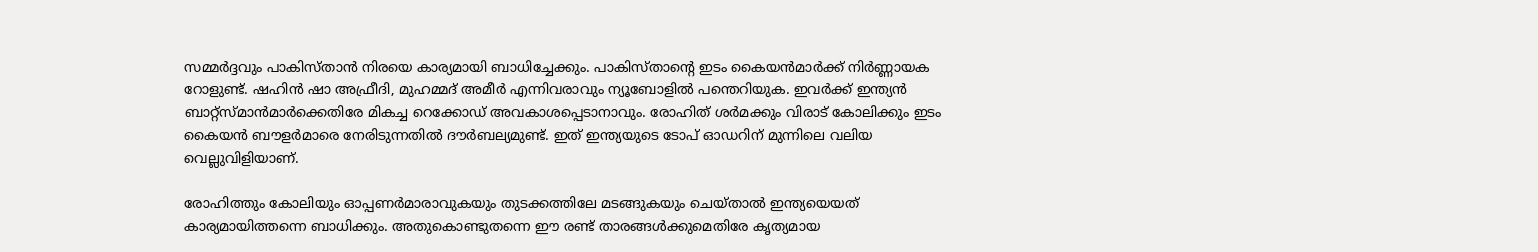സമ്മര്‍ദ്ദവും പാകിസ്താന്‍ നിരയെ കാര്യമായി ബാധിച്ചേക്കും. പാകിസ്താന്റെ ഇടം കൈയന്‍മാര്‍ക്ക് നിര്‍ണ്ണായക റോളുണ്ട്. ഷഹിന്‍ ഷാ അഫ്രീദി, മുഹമ്മദ് അമീര്‍ എന്നിവരാവും ന്യൂബോളില്‍ പന്തെറിയുക. ഇവര്‍ക്ക് ഇന്ത്യന്‍ ബാറ്റ്‌സ്മാന്‍മാര്‍ക്കെതിരേ മികച്ച റെക്കോഡ് അവകാശപ്പെടാനാവും. രോഹിത് ശര്‍മക്കും വിരാട് കോലിക്കും ഇടം കൈയന്‍ ബൗളര്‍മാരെ നേരിടുന്നതില്‍ ദൗര്‍ബല്യമുണ്ട്. ഇത് ഇന്ത്യയുടെ ടോപ് ഓഡറിന് മുന്നിലെ വലിയ വെല്ലുവിളിയാണ്.

രോഹിത്തും കോലിയും ഓപ്പണര്‍മാരാവുകയും തുടക്കത്തിലേ മടങ്ങുകയും ചെയ്താല്‍ ഇന്ത്യയെയത് കാര്യമായിത്തന്നെ ബാധിക്കും. അതുകൊണ്ടുതന്നെ ഈ രണ്ട് താരങ്ങള്‍ക്കുമെതിരേ കൃത്യമായ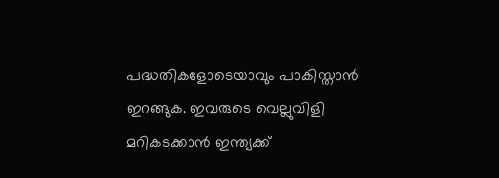പദ്ധതികളോടെയാവും പാകിസ്താന്‍ ഇറങ്ങുക. ഇവരുടെ വെല്ലുവിളി മറികടക്കാന്‍ ഇന്ത്യക്ക്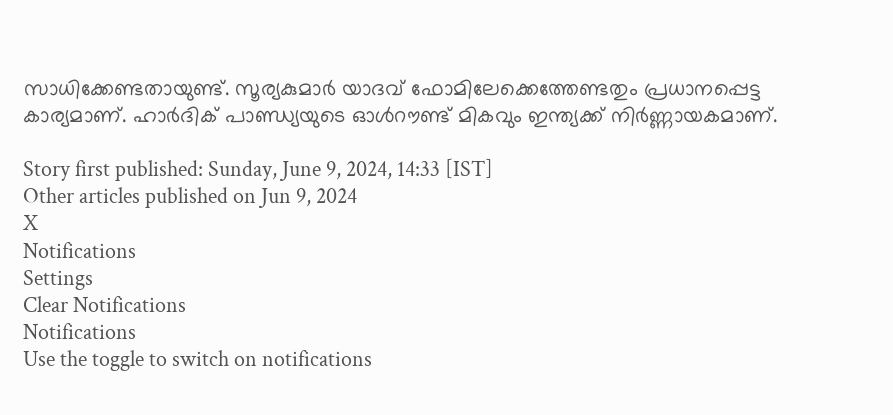സാധിക്കേണ്ടതായുണ്ട്. സൂര്യകുമാര്‍ യാദവ് ഫോമിലേക്കെത്തേണ്ടതും പ്രധാനപ്പെട്ട കാര്യമാണ്. ഹാര്‍ദിക് പാണ്ഡ്യയുടെ ഓള്‍റൗണ്ട് മികവും ഇന്ത്യക്ക് നിര്‍ണ്ണായകമാണ്.

Story first published: Sunday, June 9, 2024, 14:33 [IST]
Other articles published on Jun 9, 2024
X
Notifications
Settings
Clear Notifications
Notifications
Use the toggle to switch on notifications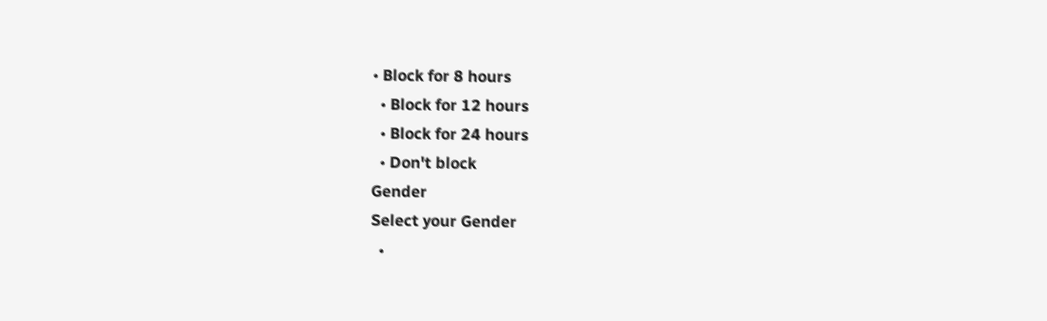• Block for 8 hours
  • Block for 12 hours
  • Block for 24 hours
  • Don't block
Gender
Select your Gender
  •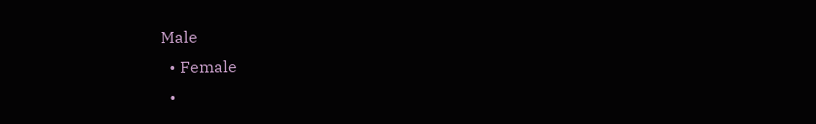Male
  • Female
  •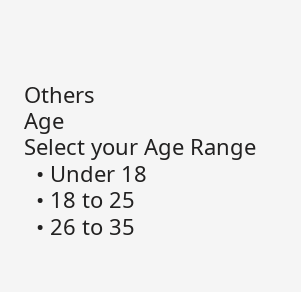Others
Age
Select your Age Range
  • Under 18
  • 18 to 25
  • 26 to 35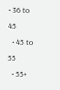• 36 to 45
  • 45 to 55
  • 55+